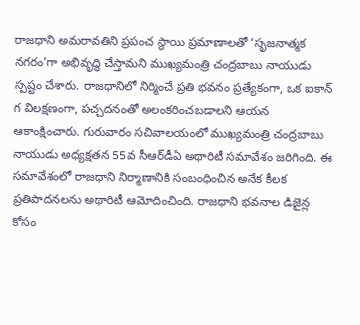రాజధాని అమరావతిని ప్రపంచ స్థాయి ప్రమాణాలతో ‘సృజనాత్మక నగరం’గా అభివృద్ధి చేస్తామని ముఖ్యమంత్రి చంద్రబాబు నాయుడు స్పష్టం చేశారు. రాజధానిలో నిర్మించే ప్రతి భవనం ప్రత్యేకంగా, ఒక ఐకాన్ గ విలక్షణంగా, పచ్చదనంతో అలంకరించబడాలని ఆయన ఆకాంక్షించారు. గురువారం సచివాలయంలో ముఖ్యమంత్రి చంద్రబాబు నాయుడు అధ్యక్షతన 55వ సీఆర్‌డీఏ అథారిటీ సమావేశం జరిగింది. ఈ సమావేశంలో రాజధాని నిర్మాణానికి సంబంధించిన అనేక కీలక ప్రతిపాదనలను అథారిటీ ఆమోదించింది. రాజధాని భవనాల డిజైన్ల కోసం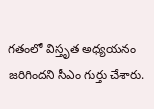గతంలో విస్తృత అధ్యయనం జరిగిందని సీఎం గుర్తు చేశారు.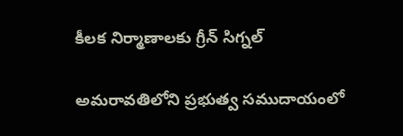కీలక నిర్మాణాలకు గ్రీన్ సిగ్నల్

అమరావతిలోని ప్రభుత్వ సముదాయంలో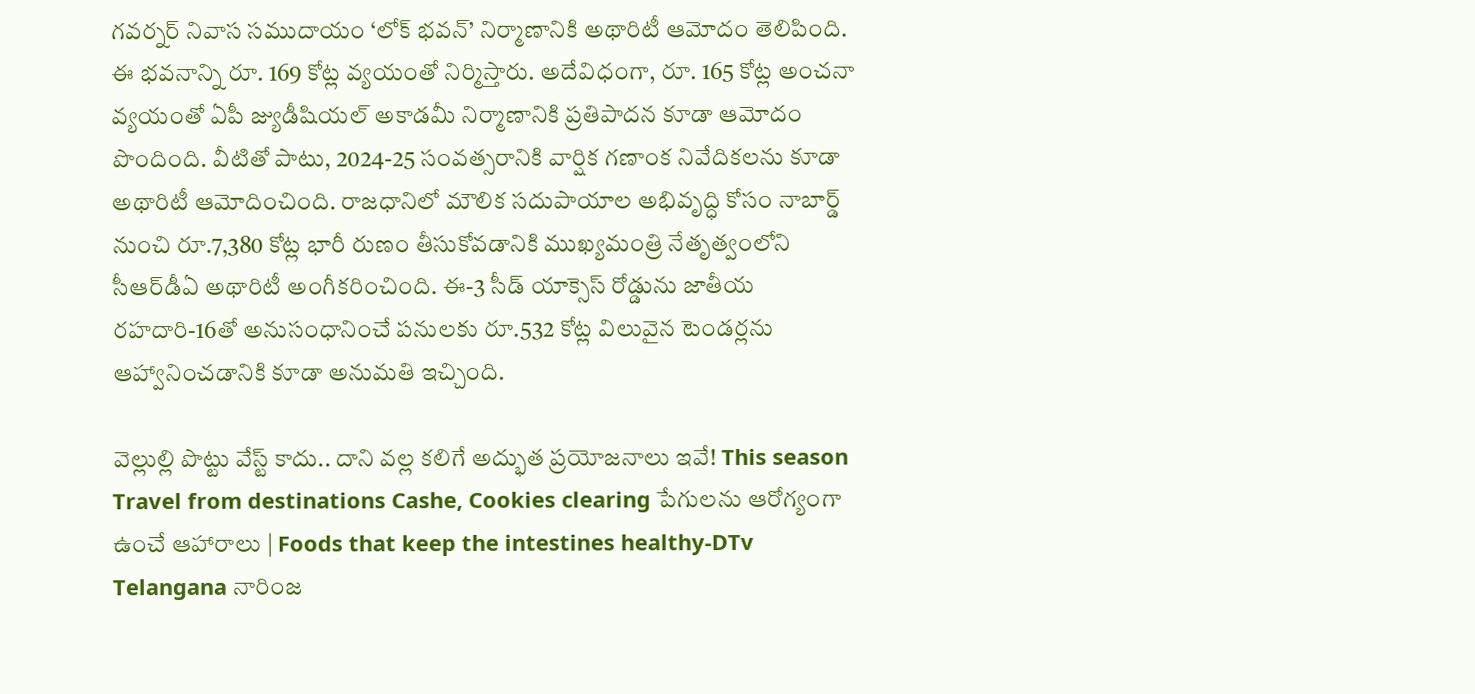గవర్నర్ నివాస సముదాయం ‘లోక్ భవన్’ నిర్మాణానికి అథారిటీ ఆమోదం తెలిపింది. ఈ భవనాన్ని రూ. 169 కోట్ల వ్యయంతో నిర్మిస్తారు. అదేవిధంగా, రూ. 165 కోట్ల అంచనా వ్యయంతో ఏపీ జ్యుడీషియల్ అకాడమీ నిర్మాణానికి ప్రతిపాదన కూడా ఆమోదం పొందింది. వీటితో పాటు, 2024-25 సంవత్సరానికి వార్షిక గణాంక నివేదికలను కూడా అథారిటీ ఆమోదించింది. రాజధానిలో మౌలిక సదుపాయాల అభివృద్ధి కోసం నాబార్డ్ నుంచి రూ.7,380 కోట్ల భారీ రుణం తీసుకోవడానికి ముఖ్యమంత్రి నేతృత్వంలోని సీఆర్‌డీఏ అథారిటీ అంగీకరించింది. ఈ-3 సీడ్ యాక్సెస్ రోడ్డును జాతీయ రహదారి-16తో అనుసంధానించే పనులకు రూ.532 కోట్ల విలువైన టెండర్లను ఆహ్వానించడానికి కూడా అనుమతి ఇచ్చింది.

వెల్లుల్లి పొట్టు వేస్ట్ కాదు.. దాని వల్ల కలిగే అద్భుత ప్రయోజనాలు ఇవే! This season Travel from destinations Cashe, Cookies clearing పేగులను ఆరోగ్యంగా ఉంచే ఆహారాలు | Foods that keep the intestines healthy-DTv Telangana నారింజ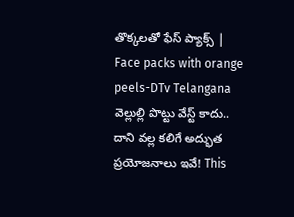తొక్కలతో ఫేస్ ప్యాక్స్ | Face packs with orange peels-DTv Telangana
వెల్లుల్లి పొట్టు వేస్ట్ కాదు.. దాని వల్ల కలిగే అద్భుత ప్రయోజనాలు ఇవే! This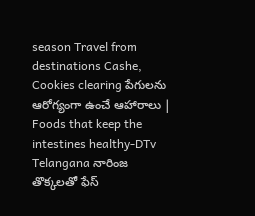season Travel from destinations Cashe, Cookies clearing పేగులను ఆరోగ్యంగా ఉంచే ఆహారాలు | Foods that keep the intestines healthy-DTv Telangana నారింజ తొక్కలతో ఫేస్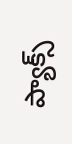ప్యాక్స్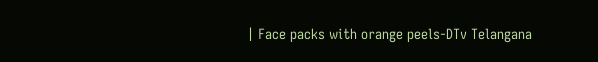| Face packs with orange peels-DTv Telangana